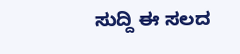ಸುದ್ದಿ ಈ ಸಲದ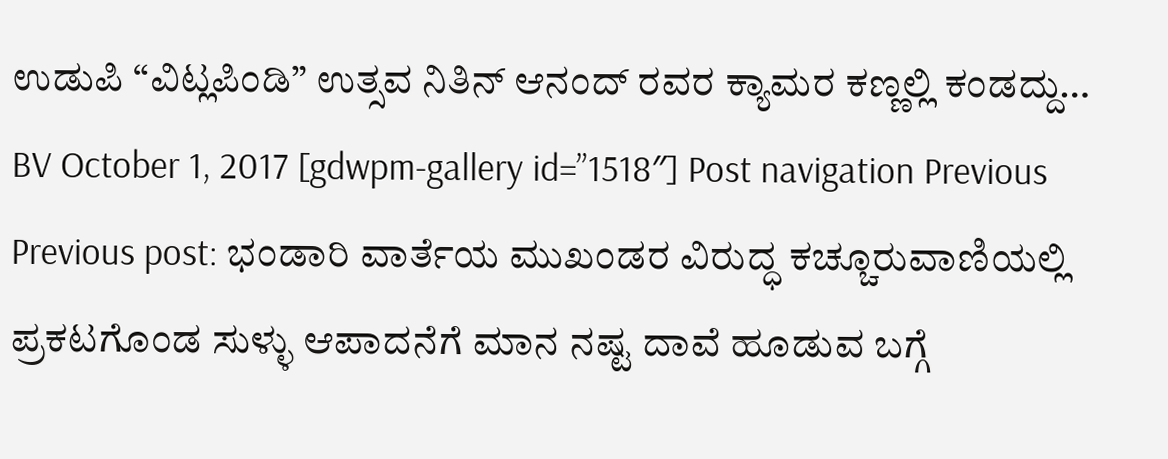ಉಡುಪಿ “ವಿಟ್ಲಪಿಂಡಿ” ಉತ್ಸವ ನಿತಿನ್ ಆನಂದ್ ರವರ ಕ್ಯಾಮರ ಕಣ್ಣಲ್ಲಿ ಕಂಡದ್ದು… BV October 1, 2017 [gdwpm-gallery id=”1518″] Post navigation Previous Previous post: ಭಂಡಾರಿ ವಾರ್ತೆಯ ಮುಖಂಡರ ವಿರುದ್ಧ ಕಚ್ಚೂರುವಾಣಿಯಲ್ಲಿ ಪ್ರಕಟಗೊಂಡ ಸುಳ್ಳು ಆಪಾದನೆಗೆ ಮಾನ ನಷ್ಟ ದಾವೆ ಹೂಡುವ ಬಗ್ಗೆ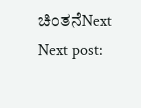ಚಿಂತನೆNext Next post: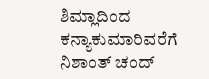ಶಿಮ್ಲಾದಿಂದ ಕನ್ಯಾಕುಮಾರಿವರೆಗೆ ನಿಶಾಂತ್ ಚಂದ್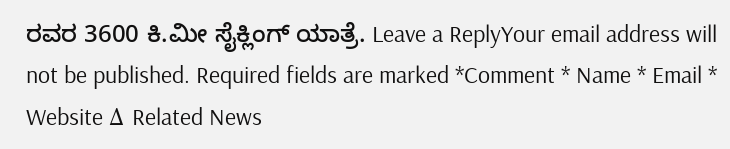ರವರ 3600 ಕಿ.ಮೀ ಸೈಕ್ಲಿಂಗ್ ಯಾತ್ರೆ. Leave a ReplyYour email address will not be published. Required fields are marked *Comment * Name * Email * Website Δ Related News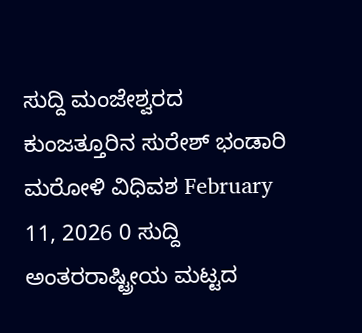ಸುದ್ದಿ ಮಂಜೇಶ್ವರದ ಕುಂಜತ್ತೂರಿನ ಸುರೇಶ್ ಭಂಡಾರಿ ಮರೋಳಿ ವಿಧಿವಶ February 11, 2026 0 ಸುದ್ದಿ ಅಂತರರಾಷ್ಟ್ರೀಯ ಮಟ್ಟದ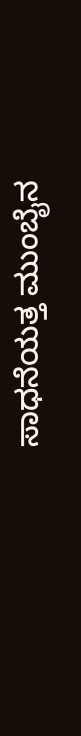ಸಾಧನೆಯತ್ತ ಮುಂಬೈನ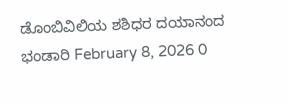ಡೊಂಬಿವಿಲಿಯ ಶಶಿಧರ ದಯಾನಂದ ಭಂಡಾರಿ February 8, 2026 0